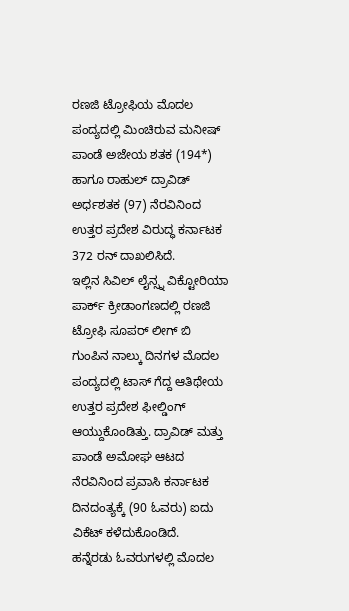ರಣಜಿ ಟ್ರೋಫಿಯ ಮೊದಲ ಪಂದ್ಯದಲ್ಲಿ ಮಿಂಚಿರುವ ಮನೀಷ್ ಪಾಂಡೆ ಅಜೇಯ ಶತಕ (194*) ಹಾಗೂ ರಾಹುಲ್ ದ್ರಾವಿಡ್ ಅರ್ಧಶತಕ (97) ನೆರವಿನಿಂದ ಉತ್ತರ ಪ್ರದೇಶ ವಿರುದ್ಧ ಕರ್ನಾಟಕ 372 ರನ್ ದಾಖಲಿಸಿದೆ.
ಇಲ್ಲಿನ ಸಿವಿಲ್ ಲೈನ್ಸ್ನ ವಿಕ್ಟೋರಿಯಾ ಪಾರ್ಕ್ ಕ್ರೀಡಾಂಗಣದಲ್ಲಿ ರಣಜಿ ಟ್ರೋಫಿ ಸೂಪರ್ ಲೀಗ್ ಬಿ ಗುಂಪಿನ ನಾಲ್ಕು ದಿನಗಳ ಮೊದಲ ಪಂದ್ಯದಲ್ಲಿ ಟಾಸ್ ಗೆದ್ದ ಆತಿಥೇಯ ಉತ್ತರ ಪ್ರದೇಶ ಫೀಲ್ಡಿಂಗ್ ಆಯ್ದುಕೊಂಡಿತ್ತು. ದ್ರಾವಿಡ್ ಮತ್ತು ಪಾಂಡೆ ಅಮೋಘ ಆಟದ ನೆರವಿನಿಂದ ಪ್ರವಾಸಿ ಕರ್ನಾಟಕ ದಿನದಂತ್ಯಕ್ಕೆ (90 ಓವರು) ಐದು ವಿಕೆಟ್ ಕಳೆದುಕೊಂಡಿದೆ.
ಹನ್ನೆರಡು ಓವರುಗಳಲ್ಲಿ ಮೊದಲ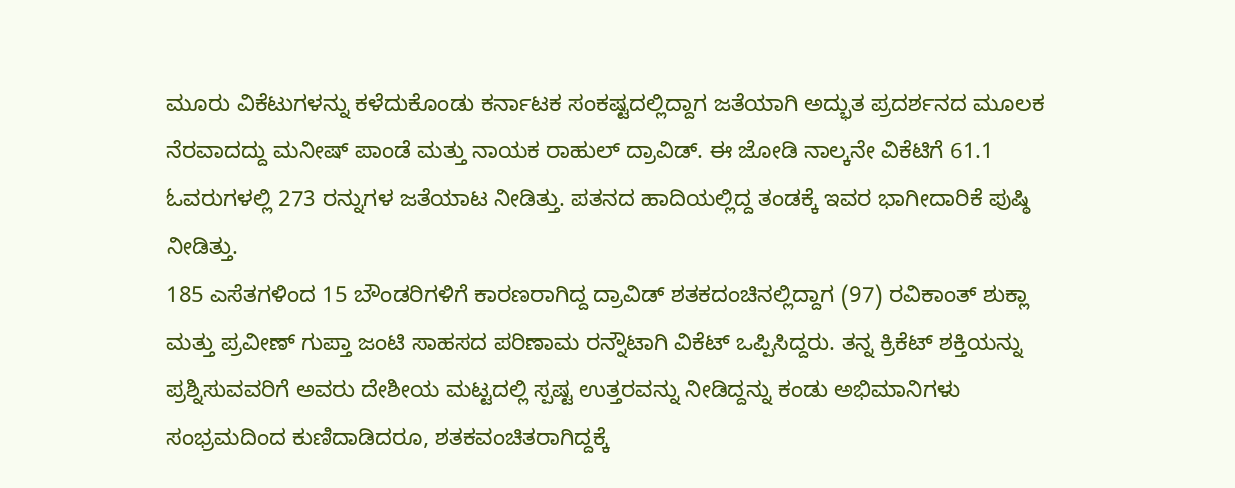ಮೂರು ವಿಕೆಟುಗಳನ್ನು ಕಳೆದುಕೊಂಡು ಕರ್ನಾಟಕ ಸಂಕಷ್ಟದಲ್ಲಿದ್ದಾಗ ಜತೆಯಾಗಿ ಅದ್ಭುತ ಪ್ರದರ್ಶನದ ಮೂಲಕ ನೆರವಾದದ್ದು ಮನೀಷ್ ಪಾಂಡೆ ಮತ್ತು ನಾಯಕ ರಾಹುಲ್ ದ್ರಾವಿಡ್. ಈ ಜೋಡಿ ನಾಲ್ಕನೇ ವಿಕೆಟಿಗೆ 61.1 ಓವರುಗಳಲ್ಲಿ 273 ರನ್ನುಗಳ ಜತೆಯಾಟ ನೀಡಿತ್ತು. ಪತನದ ಹಾದಿಯಲ್ಲಿದ್ದ ತಂಡಕ್ಕೆ ಇವರ ಭಾಗೀದಾರಿಕೆ ಪುಷ್ಠಿ ನೀಡಿತ್ತು.
185 ಎಸೆತಗಳಿಂದ 15 ಬೌಂಡರಿಗಳಿಗೆ ಕಾರಣರಾಗಿದ್ದ ದ್ರಾವಿಡ್ ಶತಕದಂಚಿನಲ್ಲಿದ್ದಾಗ (97) ರವಿಕಾಂತ್ ಶುಕ್ಲಾ ಮತ್ತು ಪ್ರವೀಣ್ ಗುಪ್ತಾ ಜಂಟಿ ಸಾಹಸದ ಪರಿಣಾಮ ರನ್ನೌಟಾಗಿ ವಿಕೆಟ್ ಒಪ್ಪಿಸಿದ್ದರು. ತನ್ನ ಕ್ರಿಕೆಟ್ ಶಕ್ತಿಯನ್ನು ಪ್ರಶ್ನಿಸುವವರಿಗೆ ಅವರು ದೇಶೀಯ ಮಟ್ಟದಲ್ಲಿ ಸ್ಪಷ್ಟ ಉತ್ತರವನ್ನು ನೀಡಿದ್ದನ್ನು ಕಂಡು ಅಭಿಮಾನಿಗಳು ಸಂಭ್ರಮದಿಂದ ಕುಣಿದಾಡಿದರೂ, ಶತಕವಂಚಿತರಾಗಿದ್ದಕ್ಕೆ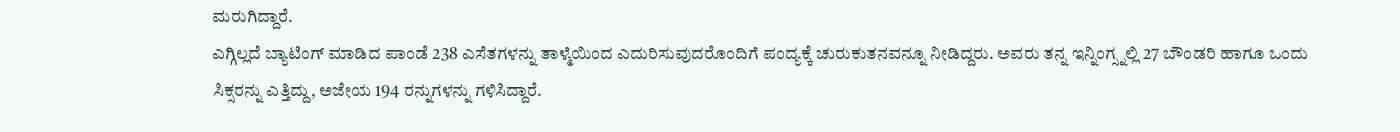ಮರುಗಿದ್ದಾರೆ.
ಎಗ್ಗಿಲ್ಲದೆ ಬ್ಯಾಟಿಂಗ್ ಮಾಡಿದ ಪಾಂಡೆ 238 ಎಸೆತಗಳನ್ನು ತಾಳ್ಮೆಯಿಂದ ಎದುರಿಸುವುದರೊಂದಿಗೆ ಪಂದ್ಯಕ್ಕೆ ಚುರುಕುತನವನ್ನೂ ನೀಡಿದ್ದರು. ಅವರು ತನ್ನ ಇನ್ನಿಂಗ್ಸ್ನಲ್ಲಿ 27 ಬೌಂಡರಿ ಹಾಗೂ ಒಂದು ಸಿಕ್ಸರನ್ನು ಎತ್ತಿದ್ದು, ಅಜೇಯ 194 ರನ್ನುಗಳನ್ನು ಗಳಿಸಿದ್ದಾರೆ.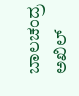ಬಾಲಚಂದ್ರ ಅಖಿಲ್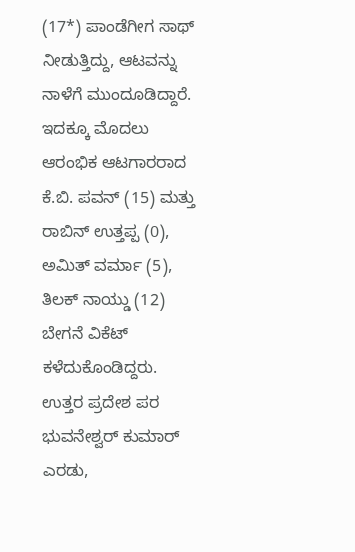(17*) ಪಾಂಡೆಗೀಗ ಸಾಥ್ ನೀಡುತ್ತಿದ್ದು, ಆಟವನ್ನು ನಾಳೆಗೆ ಮುಂದೂಡಿದ್ದಾರೆ.
ಇದಕ್ಕೂ ಮೊದಲು ಆರಂಭಿಕ ಆಟಗಾರರಾದ ಕೆ.ಬಿ. ಪವನ್ (15) ಮತ್ತು ರಾಬಿನ್ ಉತ್ತಪ್ಪ (0), ಅಮಿತ್ ವರ್ಮಾ (5), ತಿಲಕ್ ನಾಯ್ಡು (12) ಬೇಗನೆ ವಿಕೆಟ್ ಕಳೆದುಕೊಂಡಿದ್ದರು.
ಉತ್ತರ ಪ್ರದೇಶ ಪರ ಭುವನೇಶ್ವರ್ ಕುಮಾರ್ ಎರಡು,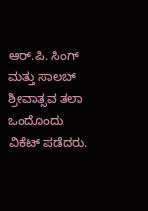ಆರ್.ಪಿ. ಸಿಂಗ್ ಮತ್ತು ಸಾಲಬ್ ಶ್ರೀವಾತ್ಸವ ತಲಾ ಒಂದೊಂದು ವಿಕೆಟ್ ಪಡೆದರು.